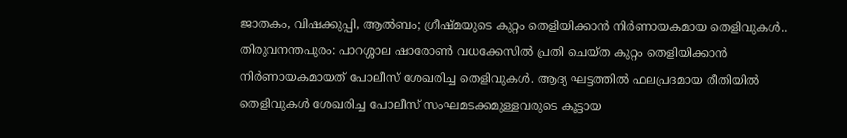ജാതകം, വിഷക്കുപ്പി, ആൽബം; ഗ്രീഷ്മയുടെ കുറ്റം തെളിയിക്കാൻ നിർണായകമായ തെളിവുകൾ..
തിരുവനന്തപുരം: പാറശ്ശാല ഷാരോൺ വധക്കേസിൽ പ്രതി ചെയ്ത കുറ്റം തെളിയിക്കാൻ നിർണായകമായത് പോലീസ് ശേഖരിച്ച തെളിവുകൾ. ആദ്യ ഘട്ടത്തിൽ ഫലപ്രദമായ രീതിയിൽ തെളിവുകൾ ശേഖരിച്ച പോലീസ് സംഘമടക്കമുള്ളവരുടെ കൂട്ടായ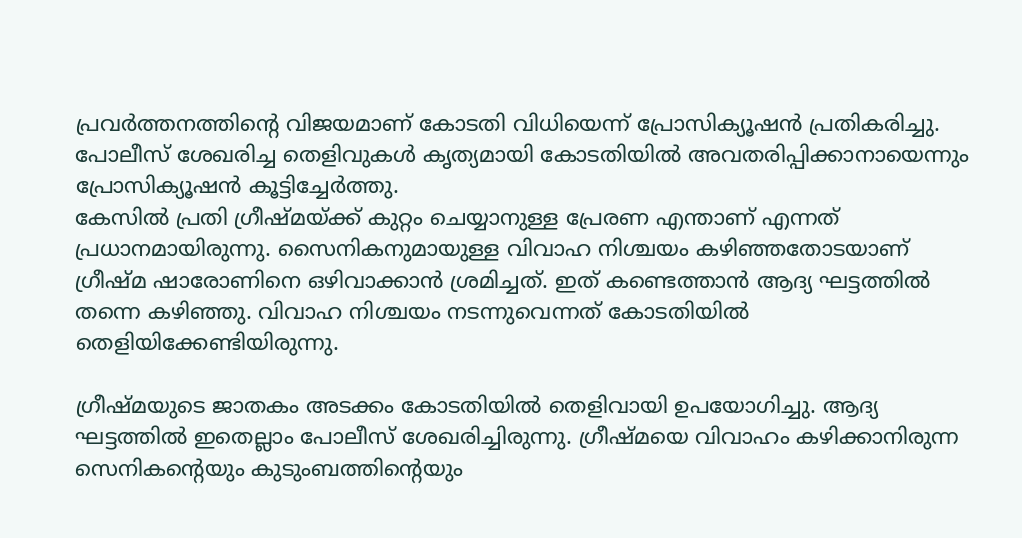പ്രവർത്തനത്തിന്റെ വിജയമാണ് കോടതി വിധിയെന്ന് പ്രോസിക്യൂഷൻ പ്രതികരിച്ചു. പോലീസ് ശേഖരിച്ച തെളിവുകൾ കൃത്യമായി കോടതിയിൽ അവതരിപ്പിക്കാനായെന്നും പ്രോസിക്യൂഷൻ കൂട്ടിച്ചേർത്തു.
കേസിൽ പ്രതി ഗ്രീഷ്മയ്ക്ക് കുറ്റം ചെയ്യാനുള്ള പ്രേരണ എന്താണ് എന്നത് പ്രധാനമായിരുന്നു. സൈനികനുമായുള്ള വിവാഹ നിശ്ചയം കഴിഞ്ഞതോടയാണ് ഗ്രീഷ്മ ഷാരോണിനെ ഒഴിവാക്കാൻ ശ്രമിച്ചത്. ഇത് കണ്ടെത്താൻ ആദ്യ ഘട്ടത്തിൽ തന്നെ കഴിഞ്ഞു. വിവാഹ നിശ്ചയം നടന്നുവെന്നത് കോടതിയിൽ തെളിയിക്കേണ്ടിയിരുന്നു.

ഗ്രീഷ്മയുടെ ജാതകം അടക്കം കോടതിയിൽ തെളിവായി ഉപയോഗിച്ചു. ആദ്യ ഘട്ടത്തിൽ ഇതെല്ലാം പോലീസ് ശേഖരിച്ചിരുന്നു. ഗ്രീഷ്മയെ വിവാഹം കഴിക്കാനിരുന്ന സെനികന്റെയും കുടുംബത്തിന്റെയും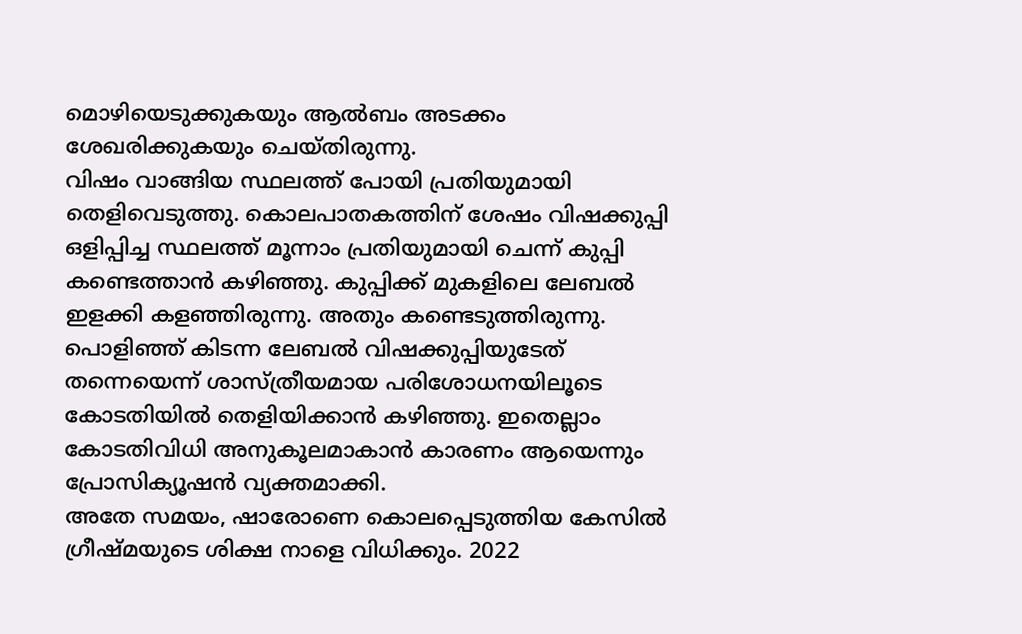മൊഴിയെടുക്കുകയും ആൽബം അടക്കം ശേഖരിക്കുകയും ചെയ്തിരുന്നു.
വിഷം വാങ്ങിയ സ്ഥലത്ത് പോയി പ്രതിയുമായി തെളിവെടുത്തു. കൊലപാതകത്തിന് ശേഷം വിഷക്കുപ്പി ഒളിപ്പിച്ച സ്ഥലത്ത് മൂന്നാം പ്രതിയുമായി ചെന്ന് കുപ്പി കണ്ടെത്താൻ കഴിഞ്ഞു. കുപ്പിക്ക് മുകളിലെ ലേബൽ ഇളക്കി കളഞ്ഞിരുന്നു. അതും കണ്ടെടുത്തിരുന്നു. പൊളിഞ്ഞ് കിടന്ന ലേബൽ വിഷക്കുപ്പിയുടേത് തന്നെയെന്ന് ശാസ്ത്രീയമായ പരിശോധനയിലൂടെ കോടതിയിൽ തെളിയിക്കാൻ കഴിഞ്ഞു. ഇതെല്ലാം കോടതിവിധി അനുകൂലമാകാൻ കാരണം ആയെന്നും പ്രോസിക്യൂഷൻ വ്യക്തമാക്കി.
അതേ സമയം, ഷാരോണെ കൊലപ്പെടുത്തിയ കേസിൽ ഗ്രീഷ്മയുടെ ശിക്ഷ നാളെ വിധിക്കും. 2022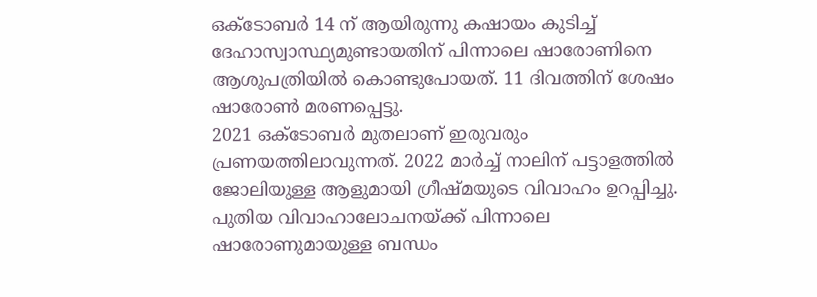ഒക്ടോബർ 14 ന് ആയിരുന്നു കഷായം കുടിച്ച് ദേഹാസ്വാസ്ഥ്യമുണ്ടായതിന് പിന്നാലെ ഷാരോണിനെ ആശുപത്രിയിൽ കൊണ്ടുപോയത്. 11 ദിവത്തിന് ശേഷം ഷാരോൺ മരണപ്പെട്ടു.
2021 ഒക്ടോബർ മുതലാണ് ഇരുവരും പ്രണയത്തിലാവുന്നത്. 2022 മാർച്ച് നാലിന് പട്ടാളത്തിൽ ജോലിയുള്ള ആളുമായി ഗ്രീഷ്മയുടെ വിവാഹം ഉറപ്പിച്ചു. പുതിയ വിവാഹാലോചനയ്ക്ക് പിന്നാലെ ഷാരോണുമായുള്ള ബന്ധം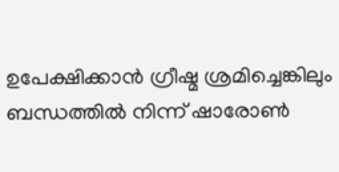ഉപേക്ഷിക്കാൻ ഗ്രീഷ്മ ശ്രമിച്ചെങ്കിലും ബന്ധത്തിൽ നിന്ന് ഷാരോൺ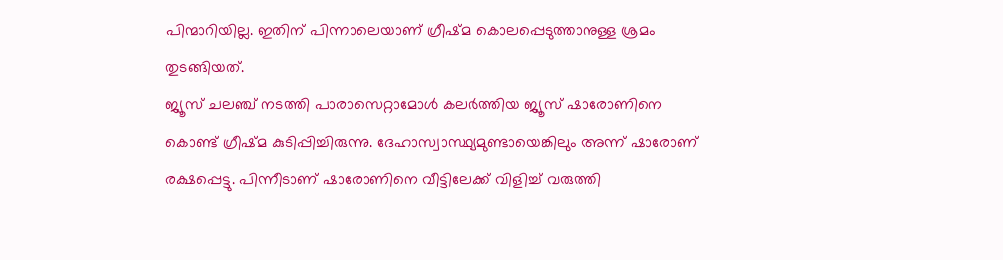പിന്മാറിയില്ല. ഇതിന് പിന്നാലെയാണ് ഗ്രീഷ്മ കൊലപ്പെടുത്താനുള്ള ശ്രമം തുടങ്ങിയത്.
ജ്യൂസ് ചലഞ്ച് നടത്തി പാരാസെറ്റാമോൾ കലർത്തിയ ജ്യൂസ് ഷാരോണിനെ കൊണ്ട് ഗ്രീഷ്മ കുടിപ്പിച്ചിരുന്നു. ദേഹാസ്വാസ്ഥ്യമുണ്ടായെങ്കിലും അന്ന് ഷാരോണ് രക്ഷപ്പെട്ടു. പിന്നീടാണ് ഷാരോണിനെ വീട്ടിലേക്ക് വിളിച്ച് വരുത്തി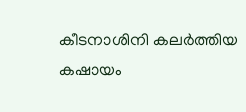കീടനാശിനി കലർത്തിയ കഷായം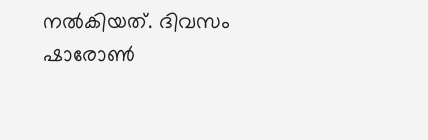നൽകിയത്. ദിവസം ഷാരോൺ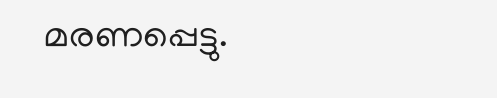മരണപ്പെട്ടു.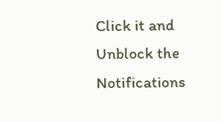Click it and Unblock the Notifications